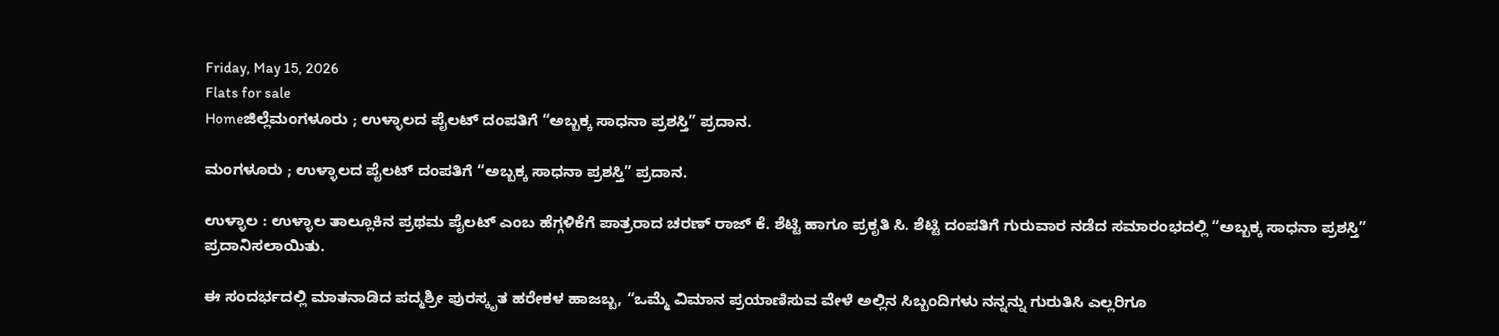Friday, May 15, 2026
Flats for sale
Homeಜಿಲ್ಲೆಮಂಗಳೂರು ; ಉಳ್ಳಾಲದ ಪೈಲಟ್ ದಂಪತಿಗೆ “ಅಬ್ಬಕ್ಕ ಸಾಧನಾ ಪ್ರಶಸ್ತಿ” ಪ್ರದಾನ.

ಮಂಗಳೂರು ; ಉಳ್ಳಾಲದ ಪೈಲಟ್ ದಂಪತಿಗೆ “ಅಬ್ಬಕ್ಕ ಸಾಧನಾ ಪ್ರಶಸ್ತಿ” ಪ್ರದಾನ.

ಉಳ್ಳಾಲ : ಉಳ್ಳಾಲ ತಾಲ್ಲೂಕಿನ ಪ್ರಥಮ ಪೈಲಟ್ ಎಂಬ ಹೆಗ್ಗಳಿಕೆಗೆ ಪಾತ್ರರಾದ ಚರಣ್ ರಾಜ್ ಕೆ. ಶೆಟ್ಟಿ ಹಾಗೂ ಪ್ರಕೃತಿ ಸಿ. ಶೆಟ್ಟಿ ದಂಪತಿಗೆ ಗುರುವಾರ ನಡೆದ ಸಮಾರಂಭದಲ್ಲಿ “ಅಬ್ಬಕ್ಕ ಸಾಧನಾ ಪ್ರಶಸ್ತಿ” ಪ್ರದಾನಿಸಲಾಯಿತು.

ಈ ಸಂದರ್ಭದಲ್ಲಿ ಮಾತನಾಡಿದ ಪದ್ಮಶ್ರೀ ಪುರಸ್ಕೃತ ಹರೇಕಳ ಹಾಜಬ್ಬ, “ಒಮ್ಮೆ ವಿಮಾನ ಪ್ರಯಾಣಿಸುವ ವೇಳೆ ಅಲ್ಲಿನ ಸಿಬ್ಬಂದಿಗಳು ನನ್ನನ್ನು ಗುರುತಿಸಿ ಎಲ್ಲರಿಗೂ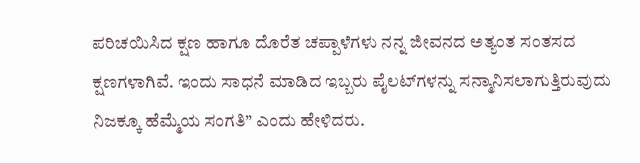ಪರಿಚಯಿಸಿದ ಕ್ಷಣ ಹಾಗೂ ದೊರೆತ ಚಪ್ಪಾಳೆಗಳು ನನ್ನ ಜೀವನದ ಅತ್ಯಂತ ಸಂತಸದ ಕ್ಷಣಗಳಾಗಿವೆ. ಇಂದು ಸಾಧನೆ ಮಾಡಿದ ಇಬ್ಬರು ಪೈಲಟ್‌ಗಳನ್ನು ಸನ್ಮಾನಿಸಲಾಗುತ್ತಿರುವುದು ನಿಜಕ್ಕೂ ಹೆಮ್ಮೆಯ ಸಂಗತಿ” ಎಂದು ಹೇಳಿದರು.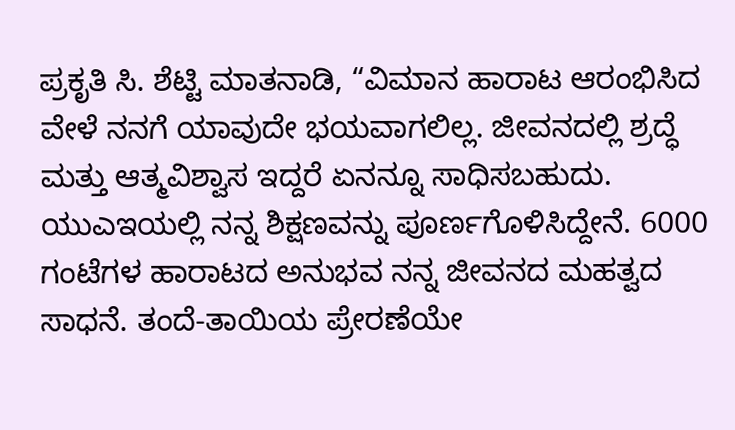ಪ್ರಕೃತಿ ಸಿ. ಶೆಟ್ಟಿ ಮಾತನಾಡಿ, “ವಿಮಾನ ಹಾರಾಟ ಆರಂಭಿಸಿದ ವೇಳೆ ನನಗೆ ಯಾವುದೇ ಭಯವಾಗಲಿಲ್ಲ. ಜೀವನದಲ್ಲಿ ಶ್ರದ್ಧೆ ಮತ್ತು ಆತ್ಮವಿಶ್ವಾಸ ಇದ್ದರೆ ಏನನ್ನೂ ಸಾಧಿಸಬಹುದು. ಯುಎಇಯಲ್ಲಿ ನನ್ನ ಶಿಕ್ಷಣವನ್ನು ಪೂರ್ಣಗೊಳಿಸಿದ್ದೇನೆ. 6000 ಗಂಟೆಗಳ ಹಾರಾಟದ ಅನುಭವ ನನ್ನ ಜೀವನದ ಮಹತ್ವದ ಸಾಧನೆ. ತಂದೆ-ತಾಯಿಯ ಪ್ರೇರಣೆಯೇ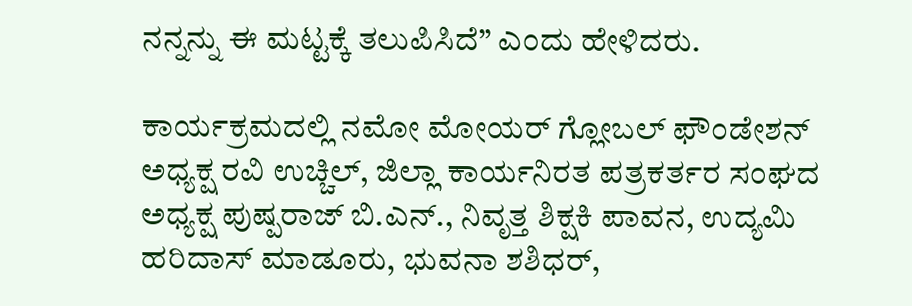ನನ್ನನ್ನು ಈ ಮಟ್ಟಕ್ಕೆ ತಲುಪಿಸಿದೆ” ಎಂದು ಹೇಳಿದರು.

ಕಾರ್ಯಕ್ರಮದಲ್ಲಿ ನಮೋ ಮೋಯರ್ ಗ್ಲೋಬಲ್ ಫೌಂಡೇಶನ್ ಅಧ್ಯಕ್ಷ ರವಿ ಉಚ್ಚಿಲ್, ಜಿಲ್ಲಾ ಕಾರ್ಯನಿರತ ಪತ್ರಕರ್ತರ ಸಂಘದ ಅಧ್ಯಕ್ಷ ಪುಷ್ಪರಾಜ್ ಬಿ.ಎನ್., ನಿವೃತ್ತ ಶಿಕ್ಷಕಿ ಪಾವನ, ಉದ್ಯಮಿ ಹರಿದಾಸ್ ಮಾಡೂರು, ಭುವನಾ ಶಶಿಧರ್,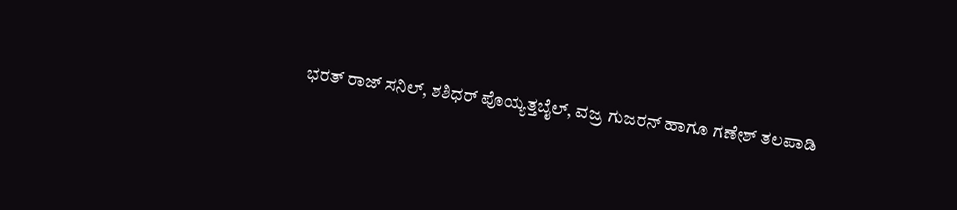ಭರತ್ ರಾಜ್ ಸನಿಲ್, ಶಶಿಧರ್ ಪೊಯ್ಯತ್ತಬೈಲ್, ವಜ್ರ ಗುಜರನ್ ಹಾಗೂ ಗಣೇಶ್ ತಲಪಾಡಿ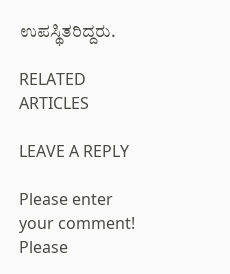ಉಪಸ್ಥಿತರಿದ್ದರು.

RELATED ARTICLES

LEAVE A REPLY

Please enter your comment!
Please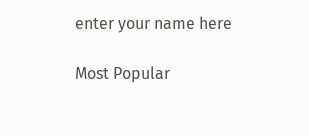enter your name here

Most Popular